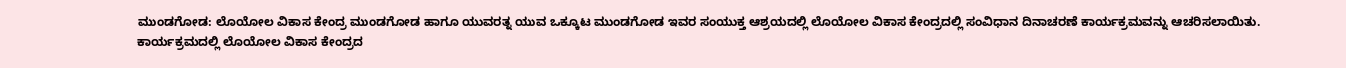ಮುಂಡಗೋಡ: ಲೊಯೋಲ ವಿಕಾಸ ಕೇಂದ್ರ ಮುಂಡಗೋಡ ಹಾಗೂ ಯುವರತ್ನ ಯುವ ಒಕ್ಕೂಟ ಮುಂಡಗೋಡ ಇವರ ಸಂಯುಕ್ತ ಆಶ್ರಯದಲ್ಲಿ ಲೊಯೋಲ ವಿಕಾಸ ಕೇಂದ್ರದಲ್ಲಿ ಸಂವಿಧಾನ ದಿನಾಚರಣೆ ಕಾರ್ಯಕ್ರಮವನ್ನು ಆಚರಿಸಲಾಯಿತು.
ಕಾರ್ಯಕ್ರಮದಲ್ಲಿ ಲೊಯೋಲ ವಿಕಾಸ ಕೇಂದ್ರದ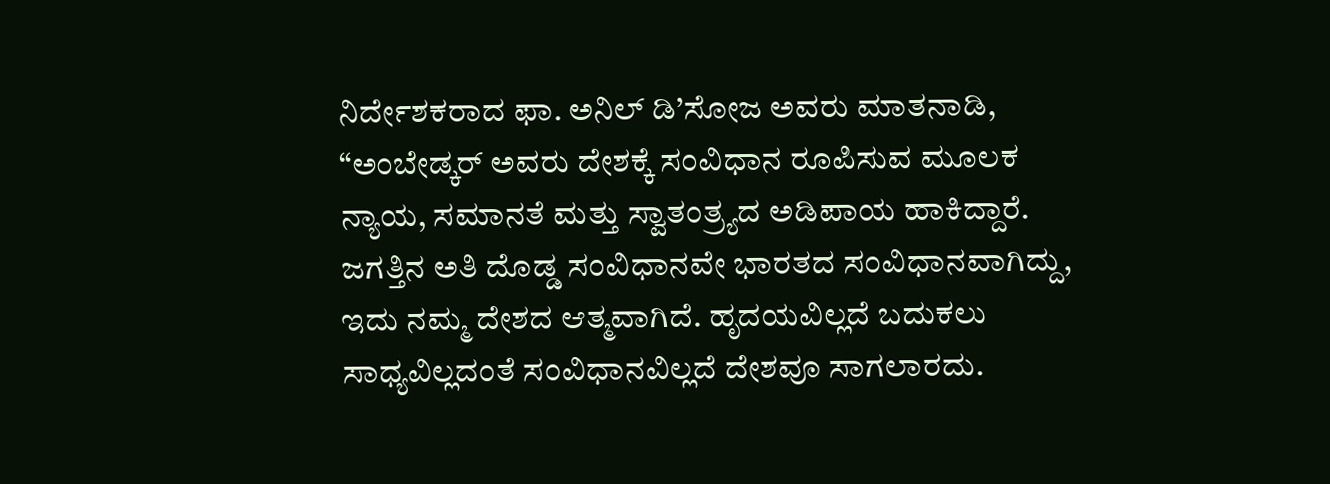ನಿರ್ದೇಶಕರಾದ ಫಾ. ಅನಿಲ್ ಡಿ’ಸೋಜ ಅವರು ಮಾತನಾಡಿ, “ಅಂಬೇಡ್ಕರ್ ಅವರು ದೇಶಕ್ಕೆ ಸಂವಿಧಾನ ರೂಪಿಸುವ ಮೂಲಕ ನ್ಯಾಯ, ಸಮಾನತೆ ಮತ್ತು ಸ್ವಾತಂತ್ರ್ಯದ ಅಡಿಪಾಯ ಹಾಕಿದ್ದಾರೆ. ಜಗತ್ತಿನ ಅತಿ ದೊಡ್ಡ ಸಂವಿಧಾನವೇ ಭಾರತದ ಸಂವಿಧಾನವಾಗಿದ್ದು, ಇದು ನಮ್ಮ ದೇಶದ ಆತ್ಮವಾಗಿದೆ. ಹೃದಯವಿಲ್ಲದೆ ಬದುಕಲು ಸಾಧ್ಯವಿಲ್ಲದಂತೆ ಸಂವಿಧಾನವಿಲ್ಲದೆ ದೇಶವೂ ಸಾಗಲಾರದು.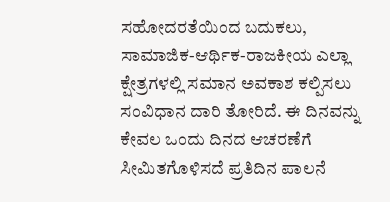ಸಹೋದರತೆಯಿಂದ ಬದುಕಲು, ಸಾಮಾಜಿಕ-ಆರ್ಥಿಕ-ರಾಜಕೀಯ ಎಲ್ಲಾ ಕ್ಷೇತ್ರಗಳಲ್ಲಿ ಸಮಾನ ಅವಕಾಶ ಕಲ್ಪಿಸಲು ಸಂವಿಧಾನ ದಾರಿ ತೋರಿದೆ. ಈ ದಿನವನ್ನು ಕೇವಲ ಒಂದು ದಿನದ ಆಚರಣೆಗೆ ಸೀಮಿತಗೊಳಿಸದೆ ಪ್ರತಿದಿನ ಪಾಲನೆ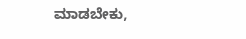ಮಾಡಬೇಕು,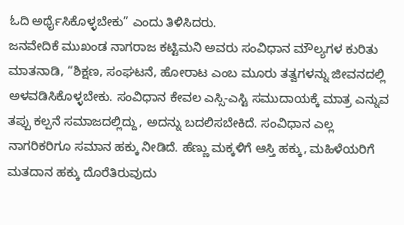ಓದಿ ಅರ್ಥೈಸಿಕೊಳ್ಳಬೇಕು” ಎಂದು ತಿಳಿಸಿದರು.
ಜನವೇದಿಕೆ ಮುಖಂಡ ನಾಗರಾಜ ಕಟ್ಟಿಮನಿ ಅವರು ಸಂವಿಧಾನ ಮೌಲ್ಯಗಳ ಕುರಿತು ಮಾತನಾಡಿ, “ಶಿಕ್ಷಣ, ಸಂಘಟನೆ, ಹೋರಾಟ ಎಂಬ ಮೂರು ತತ್ವಗಳನ್ನು ಜೀವನದಲ್ಲಿ ಅಳವಡಿಸಿಕೊಳ್ಳಬೇಕು. ಸಂವಿಧಾನ ಕೇವಲ ಎಸ್ಸಿ-ಎಸ್ಟಿ ಸಮುದಾಯಕ್ಕೆ ಮಾತ್ರ ಎನ್ನುವ ತಪ್ಪು ಕಲ್ಪನೆ ಸಮಾಜದಲ್ಲಿದ್ದು, ಅದನ್ನು ಬದಲಿಸಬೇಕಿದೆ. ಸಂವಿಧಾನ ಎಲ್ಲ ನಾಗರಿಕರಿಗೂ ಸಮಾನ ಹಕ್ಕು ನೀಡಿದೆ. ಹೆಣ್ಣು ಮಕ್ಕಳಿಗೆ ಆಸ್ತಿ ಹಕ್ಕು, ಮಹಿಳೆಯರಿಗೆ ಮತದಾನ ಹಕ್ಕು ದೊರೆತಿರುವುದು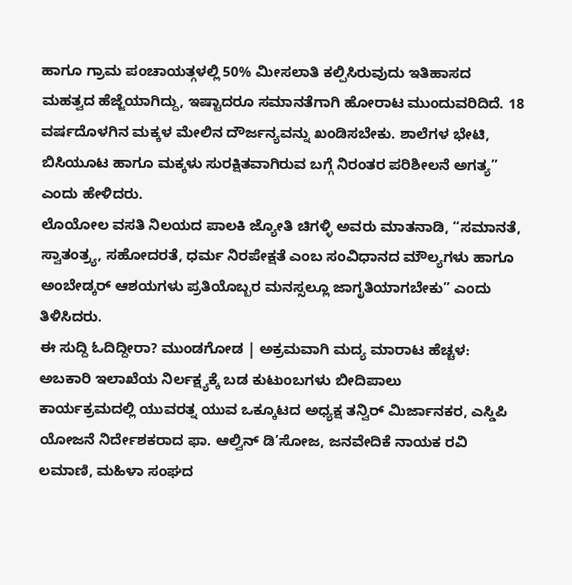ಹಾಗೂ ಗ್ರಾಮ ಪಂಚಾಯತ್ಗಳಲ್ಲಿ 50% ಮೀಸಲಾತಿ ಕಲ್ಪಿಸಿರುವುದು ಇತಿಹಾಸದ ಮಹತ್ವದ ಹೆಜ್ಜೆಯಾಗಿದ್ದು, ಇಷ್ಟಾದರೂ ಸಮಾನತೆಗಾಗಿ ಹೋರಾಟ ಮುಂದುವರಿದಿದೆ. 18 ವರ್ಷದೊಳಗಿನ ಮಕ್ಕಳ ಮೇಲಿನ ದೌರ್ಜನ್ಯವನ್ನು ಖಂಡಿಸಬೇಕು. ಶಾಲೆಗಳ ಭೇಟಿ, ಬಿಸಿಯೂಟ ಹಾಗೂ ಮಕ್ಕಳು ಸುರಕ್ಷಿತವಾಗಿರುವ ಬಗ್ಗೆ ನಿರಂತರ ಪರಿಶೀಲನೆ ಅಗತ್ಯ” ಎಂದು ಹೇಳಿದರು.
ಲೊಯೋಲ ವಸತಿ ನಿಲಯದ ಪಾಲಕಿ ಜ್ಯೋತಿ ಚಿಗಳ್ಳಿ ಅವರು ಮಾತನಾಡಿ, “ಸಮಾನತೆ, ಸ್ವಾತಂತ್ರ್ಯ, ಸಹೋದರತೆ, ಧರ್ಮ ನಿರಪೇಕ್ಷತೆ ಎಂಬ ಸಂವಿಧಾನದ ಮೌಲ್ಯಗಳು ಹಾಗೂ ಅಂಬೇಡ್ಕರ್ ಆಶಯಗಳು ಪ್ರತಿಯೊಬ್ಬರ ಮನಸ್ಸಲ್ಲೂ ಜಾಗೃತಿಯಾಗಬೇಕು” ಎಂದು ತಿಳಿಸಿದರು.
ಈ ಸುದ್ದಿ ಓದಿದ್ದೀರಾ? ಮುಂಡಗೋಡ | ಅಕ್ರಮವಾಗಿ ಮದ್ಯ ಮಾರಾಟ ಹೆಚ್ಚಳ: ಅಬಕಾರಿ ಇಲಾಖೆಯ ನಿರ್ಲಕ್ಷ್ಯಕ್ಕೆ ಬಡ ಕುಟುಂಬಗಳು ಬೀದಿಪಾಲು
ಕಾರ್ಯಕ್ರಮದಲ್ಲಿ ಯುವರತ್ನ ಯುವ ಒಕ್ಕೂಟದ ಅಧ್ಯಕ್ಷ ತನ್ವಿರ್ ಮಿರ್ಜಾನಕರ, ಎಸ್ಡಿಪಿ ಯೋಜನೆ ನಿರ್ದೇಶಕರಾದ ಫಾ. ಆಲ್ವಿನ್ ಡಿ’ಸೋಜ, ಜನವೇದಿಕೆ ನಾಯಕ ರವಿ ಲಮಾಣಿ, ಮಹಿಳಾ ಸಂಘದ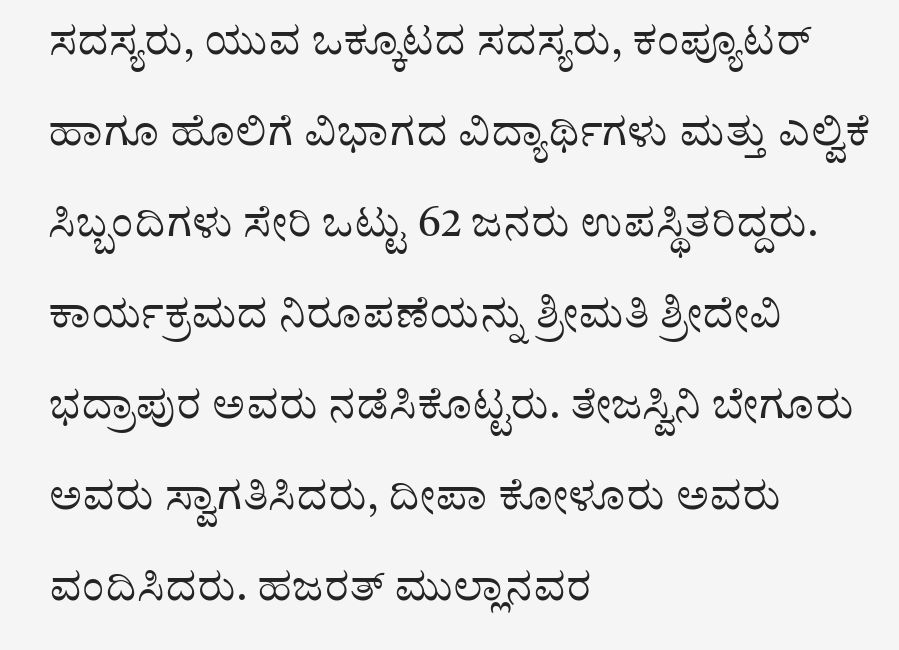ಸದಸ್ಯರು, ಯುವ ಒಕ್ಕೂಟದ ಸದಸ್ಯರು, ಕಂಪ್ಯೂಟರ್ ಹಾಗೂ ಹೊಲಿಗೆ ವಿಭಾಗದ ವಿದ್ಯಾರ್ಥಿಗಳು ಮತ್ತು ಎಲ್ವಿಕೆ ಸಿಬ್ಬಂದಿಗಳು ಸೇರಿ ಒಟ್ಟು 62 ಜನರು ಉಪಸ್ಥಿತರಿದ್ದರು. ಕಾರ್ಯಕ್ರಮದ ನಿರೂಪಣೆಯನ್ನು ಶ್ರೀಮತಿ ಶ್ರೀದೇವಿ ಭದ್ರಾಪುರ ಅವರು ನಡೆಸಿಕೊಟ್ಟರು. ತೇಜಸ್ವಿನಿ ಬೇಗೂರು ಅವರು ಸ್ವಾಗತಿಸಿದರು, ದೀಪಾ ಕೋಳೂರು ಅವರು ವಂದಿಸಿದರು. ಹಜರತ್ ಮುಲ್ಲಾನವರ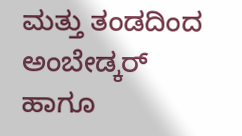ಮತ್ತು ತಂಡದಿಂದ ಅಂಬೇಡ್ಕರ್ ಹಾಗೂ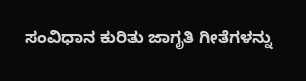ಸಂವಿಧಾನ ಕುರಿತು ಜಾಗೃತಿ ಗೀತೆಗಳನ್ನು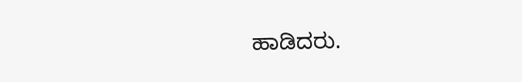ಹಾಡಿದರು.